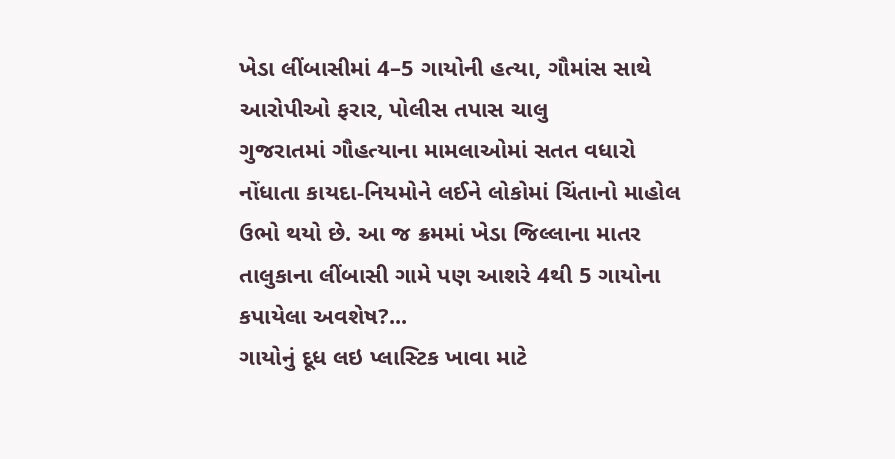ખેડા લીંબાસીમાં 4–5 ગાયોની હત્યા, ગૌમાંસ સાથે આરોપીઓ ફરાર, પોલીસ તપાસ ચાલુ
ગુજરાતમાં ગૌહત્યાના મામલાઓમાં સતત વધારો નોંધાતા કાયદા-નિયમોને લઈને લોકોમાં ચિંતાનો માહોલ ઉભો થયો છે. આ જ ક્રમમાં ખેડા જિલ્લાના માતર તાલુકાના લીંબાસી ગામે પણ આશરે 4થી 5 ગાયોના કપાયેલા અવશેષ?...
ગાયોનું દૂધ લઇ પ્લાસ્ટિક ખાવા માટે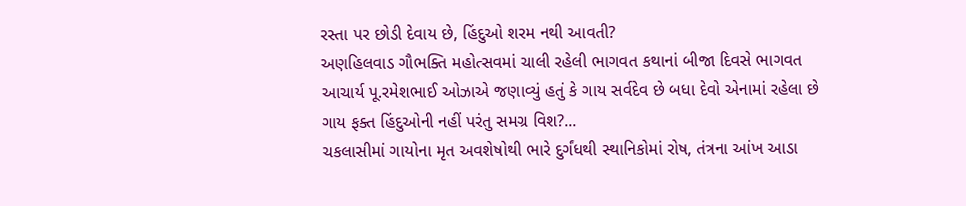રસ્તા પર છોડી દેવાય છે, હિંદુઓ શરમ નથી આવતી?
અણહિલવાડ ગૌભક્તિ મહોત્સવમાં ચાલી રહેલી ભાગવત કથાનાં બીજા દિવસે ભાગવત આચાર્ય પૂ.રમેશભાઈ ઓઝાએ જણાવ્યું હતું કે ગાય સર્વદેવ છે બધા દેવો એનામાં રહેલા છે ગાય ફક્ત હિંદુઓની નહીં પરંતુ સમગ્ર વિશ?...
ચકલાસીમાં ગાયોના મૃત અવશેષોથી ભારે દુર્ગંધથી સ્થાનિકોમાં રોષ, તંત્રના આંખ આડા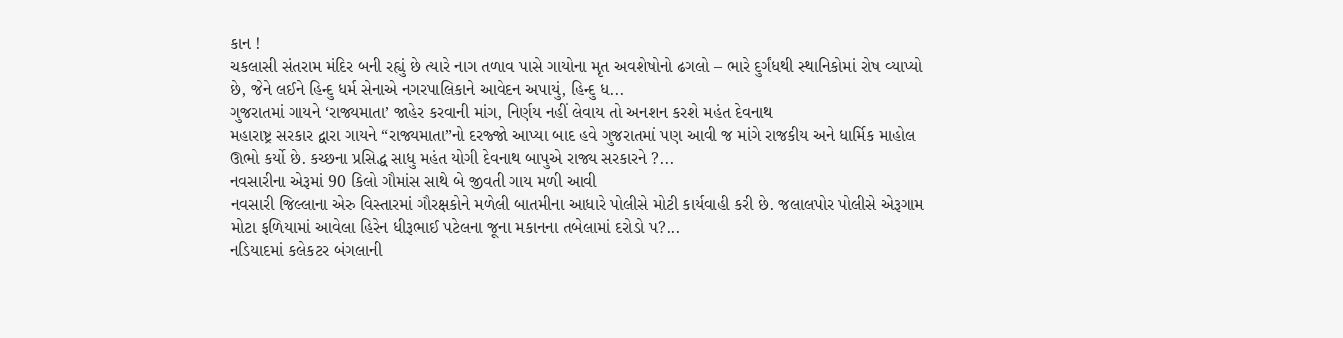કાન !
ચકલાસી સંતરામ મંદિર બની રહ્યું છે ત્યારે નાગ તળાવ પાસે ગાયોના મૃત અવશેષોનો ઢગલો – ભારે દુર્ગંધથી સ્થાનિકોમાં રોષ વ્યાપ્યો છે, જેને લઈને હિન્દુ ધર્મ સેનાએ નગરપાલિકાને આવેદન અપાયું, હિન્દુ ધ...
ગુજરાતમાં ગાયને ‘રાજ્યમાતા’ જાહેર કરવાની માંગ, નિર્ણય નહીં લેવાય તો અનશન કરશે મહંત દેવનાથ
મહારાષ્ટ્ર સરકાર દ્વારા ગાયને “રાજ્યમાતા”નો દરજ્જો આપ્યા બાદ હવે ગુજરાતમાં પણ આવી જ માંગે રાજકીય અને ધાર્મિક માહોલ ઊભો કર્યો છે. કચ્છના પ્રસિદ્ધ સાધુ મહંત યોગી દેવનાથ બાપુએ રાજ્ય સરકારને ?...
નવસારીના એરૂમાં 90 કિલો ગૌમાંસ સાથે બે જીવતી ગાય મળી આવી
નવસારી જિલ્લાના એરુ વિસ્તારમાં ગૌરક્ષકોને મળેલી બાતમીના આધારે પોલીસે મોટી કાર્યવાહી કરી છે. જલાલપોર પોલીસે એરૂગામ મોટા ફળિયામાં આવેલા હિરેન ધીરૂભાઈ પટેલના જૂના મકાનના તબેલામાં દરોડો પ?...
નડિયાદમાં કલેકટર બંગલાની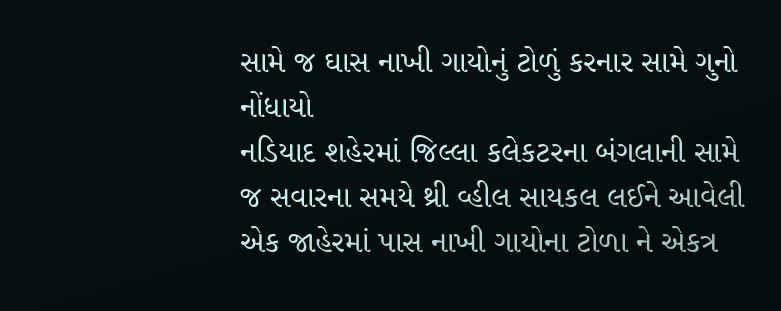સામે જ ઘાસ નાખી ગાયોનું ટોળું કરનાર સામે ગુનો નોંધાયો
નડિયાદ શહેરમાં જિલ્લા કલેકટરના બંગલાની સામે જ સવારના સમયે થ્રી વ્હીલ સાયકલ લઈને આવેલી એક જાહેરમાં પાસ નાખી ગાયોના ટોળા ને એકત્ર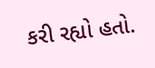કરી રહ્યો હતો.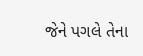જેને પગલે તેના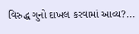વિરુદ્ધ ગુનો દાખલ કરવામાં આવ્ય?...